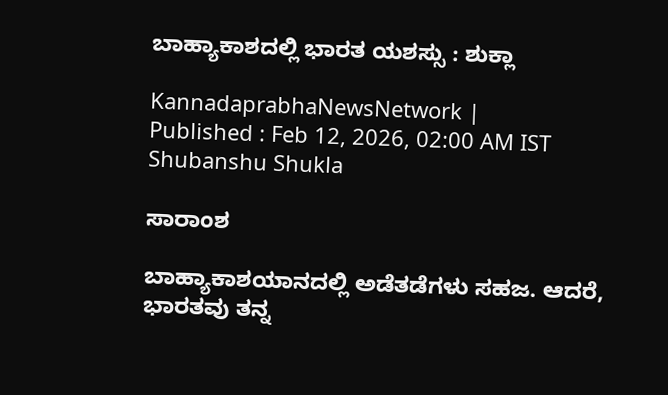ಬಾಹ್ಯಾಕಾಶದಲ್ಲಿ ಭಾರತ ಯಶಸ್ಸು : ಶುಕ್ಲಾ

KannadaprabhaNewsNetwork |
Published : Feb 12, 2026, 02:00 AM IST
Shubanshu Shukla

ಸಾರಾಂಶ

ಬಾಹ್ಯಾಕಾಶಯಾನದಲ್ಲಿ ಅಡೆತಡೆಗಳು ಸಹಜ. ಆದರೆ, ಭಾರತವು ತನ್ನ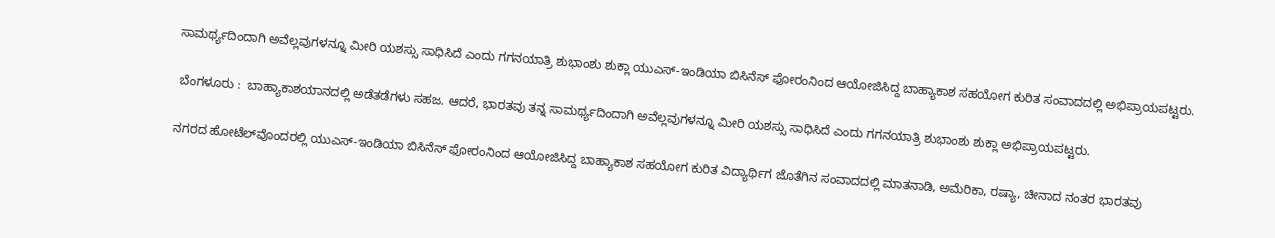ಸಾಮರ್ಥ್ಯದಿಂದಾಗಿ ಅವೆಲ್ಲವುಗಳನ್ನೂ ಮೀರಿ ಯಶಸ್ಸು ಸಾಧಿಸಿದೆ ಎಂದು ಗಗನಯಾತ್ರಿ ಶುಭಾಂಶು ಶುಕ್ಲಾ ಯುಎಸ್‌-ಇಂಡಿಯಾ ಬಿಸಿನೆಸ್‌ ಫೋರಂನಿಂದ ಆಯೋಜಿಸಿದ್ದ ಬಾಹ್ಯಾಕಾಶ ಸಹಯೋಗ ಕುರಿತ ಸಂವಾದದಲ್ಲಿ ಅಭಿಪ್ರಾಯಪಟ್ಟರು.

 ಬೆಂಗಳೂರು :  ಬಾಹ್ಯಾಕಾಶಯಾನದಲ್ಲಿ ಅಡೆತಡೆಗಳು ಸಹಜ. ಆದರೆ, ಭಾರತವು ತನ್ನ ಸಾಮರ್ಥ್ಯದಿಂದಾಗಿ ಅವೆಲ್ಲವುಗಳನ್ನೂ ಮೀರಿ ಯಶಸ್ಸು ಸಾಧಿಸಿದೆ ಎಂದು ಗಗನಯಾತ್ರಿ ಶುಭಾಂಶು ಶುಕ್ಲಾ ಅಭಿಪ್ರಾಯಪಟ್ಟರು.

ನಗರದ ಹೋಟೆಲ್‌ವೊಂದರಲ್ಲಿ ಯುಎಸ್‌-ಇಂಡಿಯಾ ಬಿಸಿನೆಸ್‌ ಫೋರಂನಿಂದ ಆಯೋಜಿಸಿದ್ದ ಬಾಹ್ಯಾಕಾಶ ಸಹಯೋಗ ಕುರಿತ ವಿದ್ಯಾರ್ಥಿಗ ಜೊತೆಗಿನ ಸಂವಾದದಲ್ಲಿ ಮಾತನಾಡಿ, ಅಮೆರಿಕಾ, ರಷ್ಯಾ, ಚೀನಾದ ನಂತರ ಭಾರತವು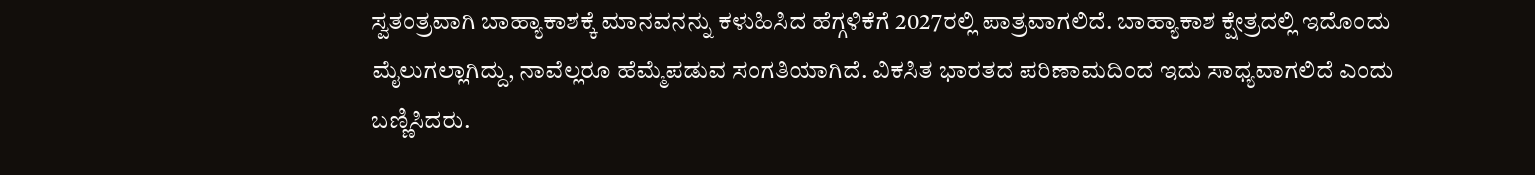ಸ್ವತಂತ್ರವಾಗಿ ಬಾಹ್ಯಾಕಾಶಕ್ಕೆ ಮಾನವನನ್ನು ಕಳುಹಿಸಿದ ಹೆಗ್ಗಳಿಕೆಗೆ 2027ರಲ್ಲಿ ಪಾತ್ರವಾಗಲಿದೆ. ಬಾಹ್ಯಾಕಾಶ ಕ್ಷೇತ್ರದಲ್ಲಿ ಇದೊಂದು ಮೈಲುಗಲ್ಲಾಗಿದ್ದು, ನಾವೆಲ್ಲರೂ ಹೆಮ್ಮೆಪಡುವ ಸಂಗತಿಯಾಗಿದೆ. ವಿಕಸಿತ ಭಾರತದ ಪರಿಣಾಮದಿಂದ ಇದು ಸಾಧ್ಯವಾಗಲಿದೆ ಎಂದು ಬಣ್ಣಿಸಿದರು.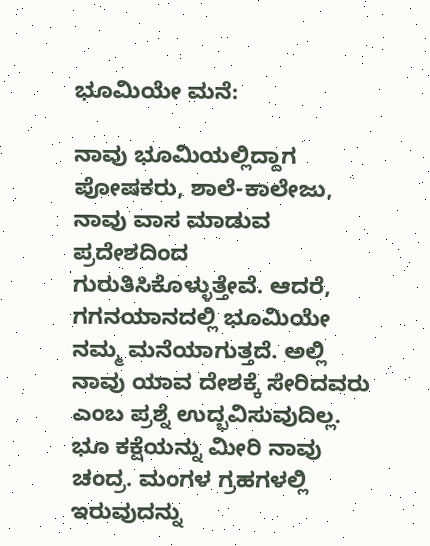ಭೂಮಿಯೇ ಮನೆ:

ನಾವು ಭೂಮಿಯಲ್ಲಿದ್ದಾಗ ಪೋಷಕರು, ಶಾಲೆ-ಕಾಲೇಜು, ನಾವು ವಾಸ ಮಾಡುವ ಪ್ರದೇಶದಿಂದ ಗುರುತಿಸಿಕೊಳ್ಳುತ್ತೇವೆ. ಆದರೆ, ಗಗನಯಾನದಲ್ಲಿ ಭೂಮಿಯೇ ನಮ್ಮ ಮನೆಯಾಗುತ್ತದೆ. ಅಲ್ಲಿ ನಾವು ಯಾವ ದೇಶಕ್ಕೆ ಸೇರಿದವರು ಎಂಬ ಪ್ರಶ್ನೆ ಉದ್ಭವಿಸುವುದಿಲ್ಲ. ಭೂ ಕಕ್ಷೆಯನ್ನು ಮೀರಿ ನಾವು ಚಂದ್ರ. ಮಂಗಳ ಗ್ರಹಗಳಲ್ಲಿ ಇರುವುದನ್ನು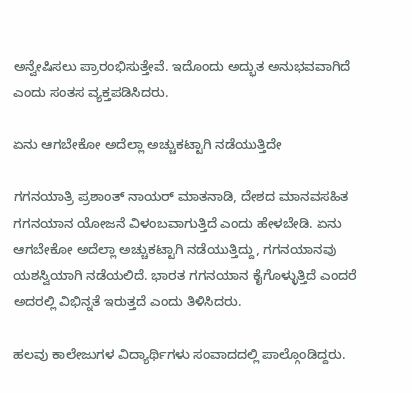ಅನ್ವೇಷಿಸಲು ಪ್ರಾರಂಭಿಸುತ್ತೇವೆ. ಇದೊಂದು ಅದ್ಭುತ ಅನುಭವವಾಗಿದೆ ಎಂದು ಸಂತಸ ವ್ಯಕ್ತಪಡಿಸಿದರು.

ಏನು ಆಗಬೇಕೋ ಅದೆಲ್ಲಾ ಅಚ್ಚುಕಟ್ಟಾಗಿ ನಡೆಯುತ್ತಿದೇ

ಗಗನಯಾತ್ರಿ ಪ್ರಶಾಂತ್‌ ನಾಯರ್‌ ಮಾತನಾಡಿ, ದೇಶದ ಮಾನವಸಹಿತ ಗಗನಯಾನ ಯೋಜನೆ ವಿಳಂಬವಾಗುತ್ತಿದೆ ಎಂದು ಹೇಳಬೇಡಿ. ಏನು ಆಗಬೇಕೋ ಅದೆಲ್ಲಾ ಅಚ್ಚುಕಟ್ಟಾಗಿ ನಡೆಯುತ್ತಿದ್ದು, ಗಗನಯಾನವು ಯಶಸ್ವಿಯಾಗಿ ನಡೆಯಲಿದೆ. ಭಾರತ ಗಗನಯಾನ ಕೈಗೊಳ್ಳುತ್ತಿದೆ ಎಂದರೆ ಅದರಲ್ಲಿ ವಿಭಿನ್ನತೆ ಇರುತ್ತದೆ ಎಂದು ತಿಳಿಸಿದರು.

ಹಲವು ಕಾಲೇಜುಗಳ ವಿದ್ಯಾರ್ಥಿಗಳು ಸಂವಾದದಲ್ಲಿ ಪಾಲ್ಗೊಂಡಿದ್ದರು.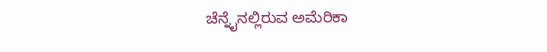ಚೆನ್ನೈನಲ್ಲಿರುವ ಅಮೆರಿಕಾ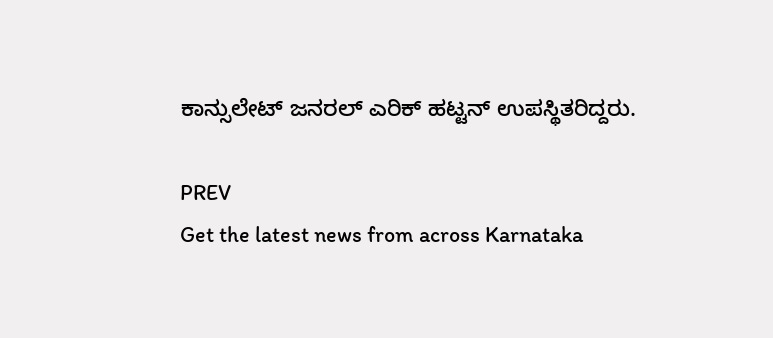ಕಾನ್ಸುಲೇಟ್‌ ಜನರಲ್‌ ಎರಿಕ್‌ ಹಟ್ಟನ್‌ ಉಪಸ್ಥಿತರಿದ್ದರು.

PREV
Get the latest news from across Karnataka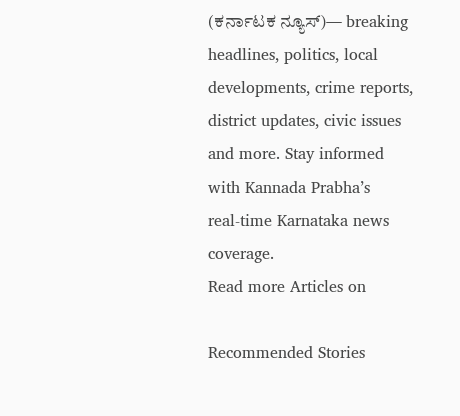(ಕರ್ನಾಟಕ ನ್ಯೂಸ್)— breaking headlines, politics, local developments, crime reports, district updates, civic issues and more. Stay informed with Kannada Prabha’s real‑time Karnataka news coverage.
Read more Articles on

Recommended Stories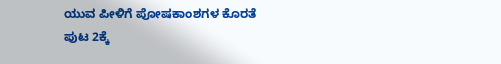ಯುವ ಪೀಳಿಗೆ ಪೋಷಕಾಂಶಗಳ ಕೊರತೆ
ಪುಟ 2ಕ್ಕೆ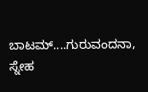ಬಾಟಮ್....ಗುರುವಂದನಾ, ಸ್ನೇಹ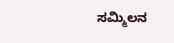ಸಮ್ಮಿಲನ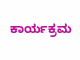ಕಾರ್ಯಕ್ರಮ